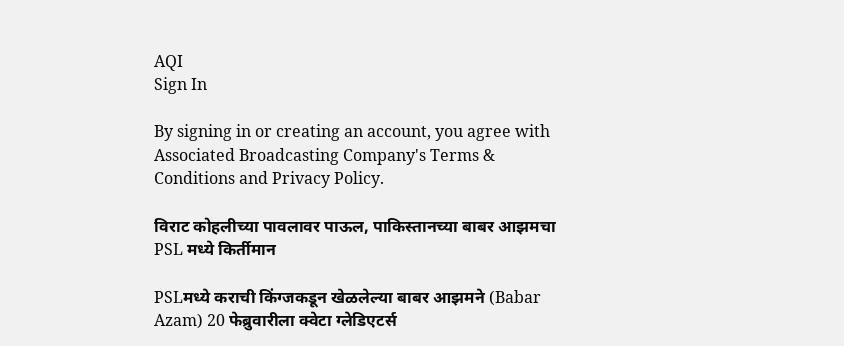AQI
Sign In

By signing in or creating an account, you agree with Associated Broadcasting Company's Terms & Conditions and Privacy Policy.

विराट कोहलीच्या पावलावर पाऊल, पाकिस्तानच्या बाबर आझमचा PSL मध्ये किर्तीमान

PSLमध्ये कराची किंग्जकडून खेळलेल्या बाबर आझमने (Babar Azam) 20 फेब्रुवारीला क्वेटा ग्लेडिएटर्स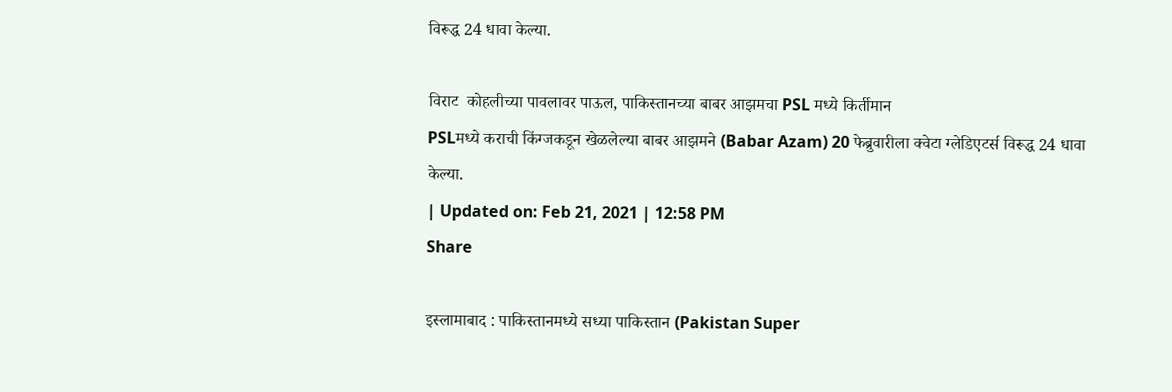विरूद्ध 24 धावा केल्या.

विराट  कोहलीच्या पावलावर पाऊल, पाकिस्तानच्या बाबर आझमचा PSL मध्ये किर्तीमान
PSLमध्ये कराची किंग्जकडून खेळलेल्या बाबर आझमने (Babar Azam) 20 फेब्रुवारीला क्वेटा ग्लेडिएटर्स विरूद्ध 24 धावा केल्या.
| Updated on: Feb 21, 2021 | 12:58 PM
Share

इस्लामाबाद : पाकिस्तानमध्ये सध्या पाकिस्तान (Pakistan Super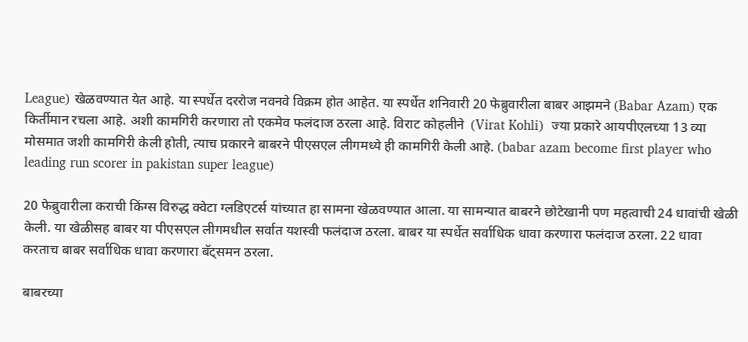League) खेळवण्यात येत आहे. या स्पर्धेत दररोज नवनवे विक्रम होत आहेत. या स्पर्धेत शनिवारी 20 फेब्रुवारीला बाबर आझमने (Babar Azam) एक किर्तीमान रचला आहे. अशी कामगिरी करणारा तो एकमेव फलंदाज ठरला आहे. विराट कोहलीने  (Virat Kohli)  ज्या प्रकारे आयपीएलच्या 13 व्या मोसमात जशी कामगिरी केली होती, त्याच प्रकारने बाबरने पीएसएल लीगमध्ये ही कामगिरी केली आहे. (babar azam become first player who leading run scorer in pakistan super league)

20 फेब्रुवारीला कराची किंग्स विरुद्ध क्वेटा ग्लडिएटर्स यांच्यात हा सामना खेळवण्यात आला. या सामन्यात बाबरने छोटेखानी पण महत्वाची 24 धावांची खेळी केली. या खेळीसह बाबर या पीएसएल लीगमधील सर्वात यशस्वी फलंदाज ठरला. बाबर या स्पर्धेत सर्वाधिक धावा करणारा फलंदाज ठरला. 22 धावा करताच बाबर सर्वाधिक धावा करणारा बॅट्समन ठरला.

बाबरच्या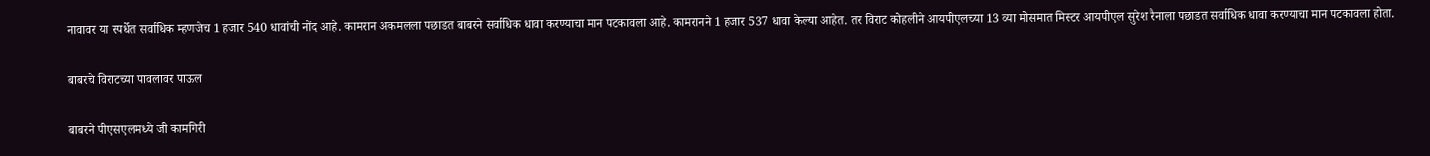नावावर या स्पर्धेत सर्वाधिक म्हणजेच 1 हजार 540 धावांची नोंद आहे. कामरान अकमलला पछाडत बाबरने सर्वाधिक धावा करण्याचा मान पटकावला आहे. कामरानने 1 हजार 537 धावा केल्या आहेत. तर विराट कोहलीने आयपीएलच्या 13 व्या मोसमात मिस्टर आयपीएल सुरेश रैनाला पछाडत सर्वाधिक धावा करण्याचा मान पटकावला होता.

बाबरचे विराटच्या पावलावर पाऊल

बाबरने पीएसएलमध्ये जी कामगिरी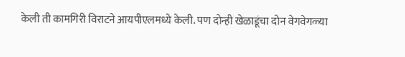केली ती कामगिरी विराटने आयपीएलमध्ये केली. पण दोन्ही खेळाडूंचा दोन वेगवेगळ्या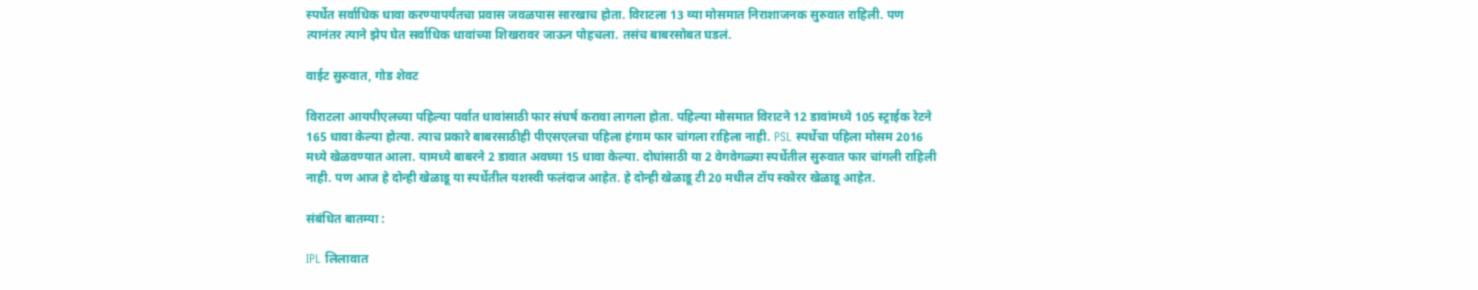स्पर्धेत सर्वाधिक धावा करण्यापर्यंतचा प्रवास जवळपास सारखाच होता. विराटला 13 व्या मोसमात निराशाजनक सुरुवात राहिली. पण त्यानंतर त्याने झेप घेत सर्वाधिक धावांच्या शिखरावर जाऊन पोहचला. तसंच बाबरसोबत घडलं.

वाईट सुरुवात, गोड शेवट

विराटला आयपीएलच्या पहिल्या पर्वात धावांसाठी फार संघर्ष करावा लागला होता. पहिल्या मोसमात विराटने 12 डावांमध्ये 105 स्ट्राईक रेटने 165 धावा केल्या होत्या. त्याच प्रकारे बाबरसाठीही पीएसएलचा पहिला हंगाम फार चांगला राहिला नाही. PSL स्पर्धेचा पहिला मोसम 2016 मध्ये खेळवण्यात आला. यामध्ये बाबरने 2 डावात अवघ्या 15 धावा केल्या. दोघांसाठी या 2 वेगवेगळ्या स्पर्धेतील सुरुवात फार चांगली राहिली नाही. पण आज हे दोन्ही खेळाडू या स्पर्धेतील यशस्वी फलंदाज आहेत. हे दोन्ही खेळाडू टी 20 मधील टॉप स्कोरर खेळाडू आहेत.

संबंधित बातम्या :

IPL लिलावात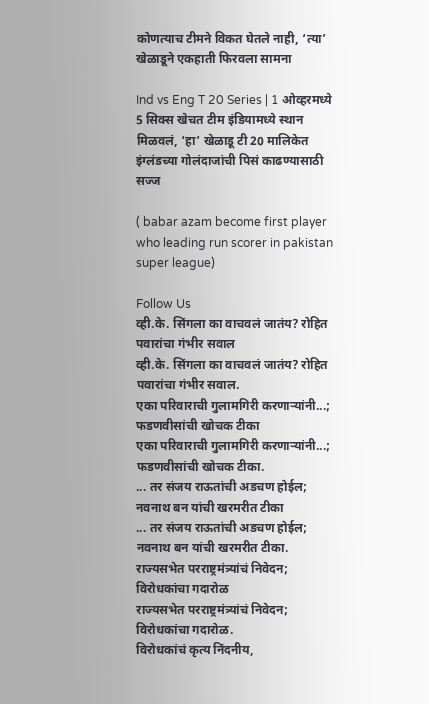कोणत्याच टीमने विकत घेतले नाही, ‘त्या’ खेळाडूने एकहाती फिरवला सामना

Ind vs Eng T 20 Series | 1 ओव्हरमध्ये 5 सिक्स खेचत टीम इंडियामध्ये स्थान मिळवलं, ‘हा’ खेळाडू टी 20 मालिकेत इंग्लंडच्या गोलंदाजांची पिसं काढण्यासाठी सज्ज

( babar azam become first player who leading run scorer in pakistan super league)

Follow Us
व्ही.के. सिंगला का वाचवलं जातंय? रोहित पवारांचा गंभीर सवाल
व्ही.के. सिंगला का वाचवलं जातंय? रोहित पवारांचा गंभीर सवाल.
एका परिवाराची गुलामगिरी करणाऱ्यांनी...; फडणवीसांची खोचक टीका
एका परिवाराची गुलामगिरी करणाऱ्यांनी...; फडणवीसांची खोचक टीका.
... तर संजय राऊतांची अडचण होईल; नवनाथ बन यांची खरमरीत टीका
... तर संजय राऊतांची अडचण होईल; नवनाथ बन यांची खरमरीत टीका.
राज्यसभेत परराष्ट्रमंत्र्यांचं निवेदन; विरोधकांचा गदारोळ
राज्यसभेत परराष्ट्रमंत्र्यांचं निवेदन; विरोधकांचा गदारोळ.
विरोधकांचं कृत्य निंदनीय,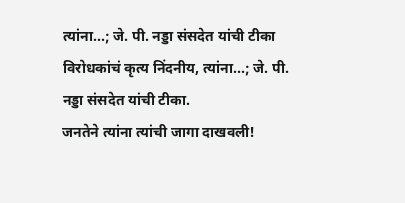त्यांना...; जे. पी. नड्डा संसदेत यांची टीका
विरोधकांचं कृत्य निंदनीय, त्यांना...; जे. पी. नड्डा संसदेत यांची टीका.
जनतेने त्यांना त्यांची जागा दाखवली!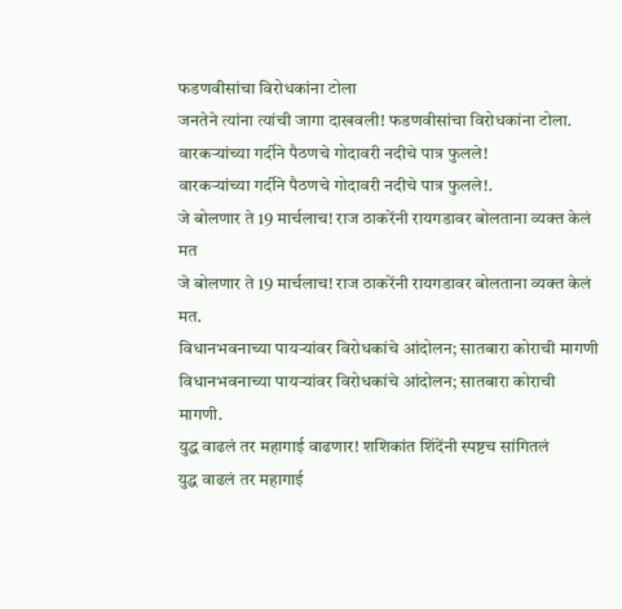फडणवीसांचा विरोधकांना टोला
जनतेने त्यांना त्यांची जागा दाखवली! फडणवीसांचा विरोधकांना टोला.
वारकऱ्यांच्या गर्दीने पैठणचे गोदावरी नदीचे पात्र फुलले!
वारकऱ्यांच्या गर्दीने पैठणचे गोदावरी नदीचे पात्र फुलले!.
जे बोलणार ते 19 मार्चलाच! राज ठाकरेंनी रायगडावर बोलताना व्यक्त केलं मत
जे बोलणार ते 19 मार्चलाच! राज ठाकरेंनी रायगडावर बोलताना व्यक्त केलं मत.
विधानभवनाच्या पायऱ्यांवर विरोधकांचे आंदोलन; सातबारा कोराची मागणी
विधानभवनाच्या पायऱ्यांवर विरोधकांचे आंदोलन; सातबारा कोराची मागणी.
युद्ध वाढलं तर महागाई वाढणार! शशिकांत शिंदेंनी स्पष्टच सांगितलं
युद्ध वाढलं तर महागाई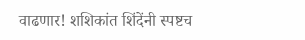वाढणार! शशिकांत शिंदेंनी स्पष्टच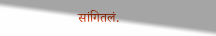सांगितलं.